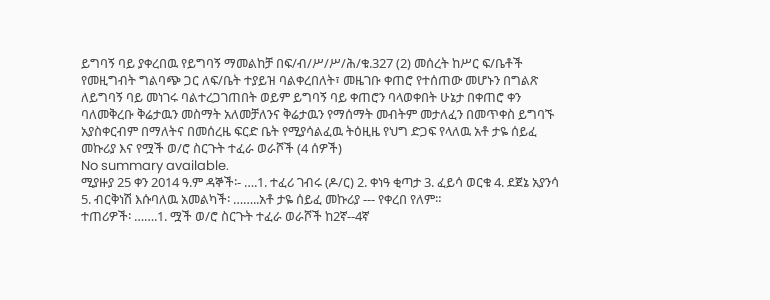ይግባኝ ባይ ያቀረበዉ የይግባኝ ማመልከቻ በፍ/ብ/ሥ/ሥ/ሕ/ቁ.327 (2) መሰረት ከሥር ፍ/ቤቶች የመዚግብት ግልባጭ ጋር ለፍ/ቤት ተያይዝ ባልቀረበለት፣ መዜገቡ ቀጠሮ የተሰጠው መሆኑን በግልጽ ለይግባኝ ባይ መነገሩ ባልተረጋገጠበት ወይም ይግባኝ ባይ ቀጠሮን ባላወቀበት ሁኔታ በቀጠሮ ቀን ባለመቅረቡ ቅሬታዉን መስማት አለመቻለንና ቅሬታዉን የማሰማት መብትም መታለፈን በመጥቀስ ይግባኙ አያስቀርብም በማለትና በመሰረዜ ፍርድ ቤት የሚያሳልፈዉ ትዕዚዜ የህግ ድጋፍ የላለዉ አቶ ታዬ ሰይፈ መኩሪያ እና የሟች ወ/ሮ ስርጉት ተፈራ ወራሾች (4 ሰዎች)
No summary available.
ሚያዙያ 25 ቀን 2014 ዓ.ም ዳኞች፡- ….1. ተፈሪ ገብሩ (ዶ/ር) 2. ቀነዓ ቂጣታ 3. ፈይሳ ወርቁ 4. ደጀኔ አያንሳ 5. ብርቅነሽ እሱባለዉ አመልካች፡ ……..አቶ ታዬ ሰይፈ መኩሪያ --- የቀረበ የለም።
ተጠሪዎች፡ …….1. ሟች ወ/ሮ ስርጉት ተፈራ ወራሾች ከ2ኛ--4ኛ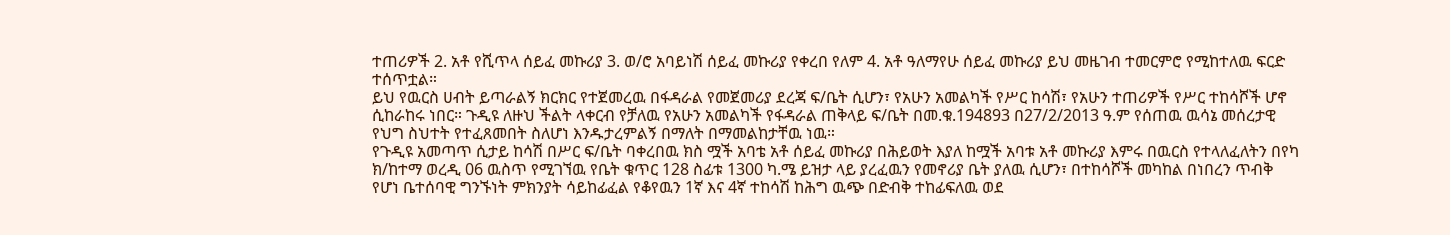ተጠሪዎች 2. አቶ የሺጥላ ሰይፈ መኩሪያ 3. ወ/ሮ አባይነሽ ሰይፈ መኩሪያ የቀረበ የለም 4. አቶ ዓለማየሁ ሰይፈ መኩሪያ ይህ መዜገብ ተመርምሮ የሚከተለዉ ፍርድ ተሰጥቷል።
ይህ የዉርስ ሀብት ይጣራልኝ ክርክር የተጀመረዉ በፋዳራል የመጀመሪያ ደረጃ ፍ/ቤት ሲሆን፣ የአሁን አመልካች የሥር ከሳሽ፣ የአሁን ተጠሪዎች የሥር ተከሳሾች ሆኖ ሲከራከሩ ነበር። ጉዲዩ ለዙህ ችልት ላቀርብ የቻለዉ የአሁን አመልካች የፋዳራል ጠቅላይ ፍ/ቤት በመ.ቁ.194893 በ27/2/2013 ዓ.ም የሰጠዉ ዉሳኔ መሰረታዊ የህግ ስህተት የተፈጸመበት ስለሆነ እንዱታረምልኝ በማለት በማመልከታቸዉ ነዉ።
የጉዲዩ አመጣጥ ሲታይ ከሳሽ በሥር ፍ/ቤት ባቀረበዉ ክስ ሟች አባቴ አቶ ሰይፈ መኩሪያ በሕይወት እያለ ከሟች አባቱ አቶ መኩሪያ እምሩ በዉርስ የተላለፈለትን በየካ ክ/ከተማ ወረዲ 06 ዉስጥ የሚገኘዉ የቤት ቁጥር 128 ስፊቱ 1300 ካ.ሜ ይዝታ ላይ ያረፈዉን የመኖሪያ ቤት ያለዉ ሲሆን፣ በተከሳሾች መካከል በነበረን ጥብቅ የሆነ ቤተሰባዊ ግንኙነት ምክንያት ሳይከፊፈል የቆየዉን 1ኛ እና 4ኛ ተከሳሽ ከሕግ ዉጭ በድብቅ ተከፊፍለዉ ወደ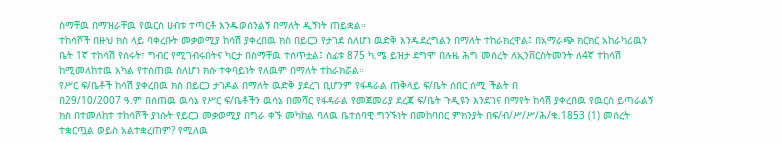ስማቸዉ በማዝራቸዉ የዉርስ ሀብቱ ተጣርቶ እንዱወሰንልኝ በማለት ዲኝነት ጠይቋል።
ተከሳሾች በዙህ ክስ ላይ ባቀረቡት መቃወሚያ ከሳሽ ያቀረበዉ ክስ በይርጋ የታገደ ስለሆነ ዉድቅ እንዱደረግልን በማለት ተከራክረዋል፤ በአማራጭ ክርክር አከራካሪዉን ቤት 1ኛ ተከሳሽ የሰሩት፣ ግብር የሚገብሩበትና ካርታ በስማቸዉ ተሰጥቷል፤ ስፊቱ 875 ካ.ሜ ይዝታ ደግሞ በሉዜ ሕግ መሰረት ለኢንቨርስትመንት ለ4ኛ ተከሳሽ ከሚመለከተዉ አካል የተሰጠዉ ስለሆነ ክሱ ተቀባይነት የለዉም በማለት ተከራክሯል።
የሥር ፍ/ቤቶች ከሳሽ ያቀረበዉ ክስ በይርጋ ታገዶል በማለት ዉድቅ ያደረገ ቢሆንም የፋዳራል ጠቅላይ ፍ/ቤት ሰበር ሰሚ ችልት በ
በ29/10/2007 ዓ.ም በሰጠዉ ዉሳኔ የሥር ፍ/ቤቶችን ዉሳኔ በመሻር የፋዳራል የመጀመሪያ ደረጃ ፍ/ቤት ጉዲዩን እንደገና በማየት ከሳሽ ያቀረበዉ የዉርስ ይጣራልኝ ክስ በተመለከተ ተከሳሾች ያነሱት የይርጋ መቃወሚያ በግራ ቀኙ መካከል ባለዉ ቤተሰባዊ ግንኙነት በመከባበር ምክንያት በፍ/ብ/ሥ/ሥ/ሕ/ቁ.1853 (1) መሰረት ተቋርጧል ወይስ አልተቋረጠም? የሚለዉ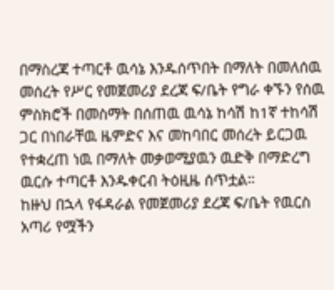በማስረጃ ተጣርቶ ዉሳኔ እንዱሰጥበት በማለት በመለሰዉ መሰረት የሥር የመጀመሪያ ደረጃ ፍ/ቤት የግራ ቀኙን የሰዉ ምስክሮች በመስማት በሰጠዉ ዉሳኔ ከሳሽ ከ1ኛ ተከሳሽ ጋር በነበራቸዉ ዜምድና እና መከባበር መሰረት ይርጋዉ የተቋረጠ ነዉ በማለት መቃወሚያዉን ዉድቅ በማድረግ ዉርሱ ተጣርቶ እንዱቀርብ ትዕዚዜ ሰጥቷል።
ከዙህ በኋላ የፋዳራል የመጀመሪያ ደረጃ ፍ/ቤት የዉርስ አጣሪ የሟችን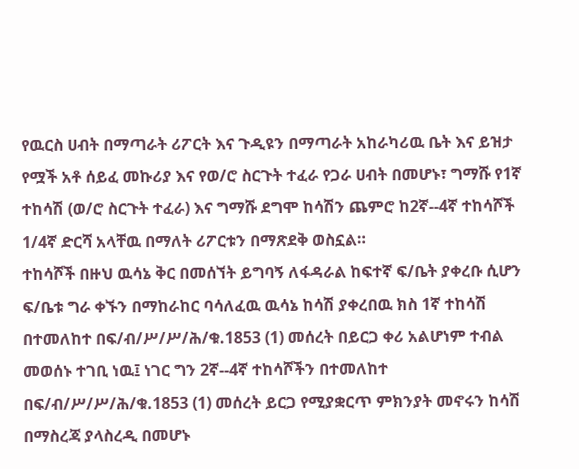የዉርስ ሀብት በማጣራት ሪፖርት እና ጉዲዩን በማጣራት አከራካሪዉ ቤት እና ይዝታ የሟች አቶ ሰይፈ መኩሪያ እና የወ/ሮ ስርጉት ተፈራ የጋራ ሀብት በመሆኑ፣ ግማሹ የ1ኛ ተከሳሽ (ወ/ሮ ስርጉት ተፈራ) እና ግማሹ ደግሞ ከሳሽን ጨምሮ ከ2ኛ--4ኛ ተከሳሾች 1/4ኛ ድርሻ አላቸዉ በማለት ሪፖርቱን በማጽደቅ ወስኗል።
ተከሳሾች በዙህ ዉሳኔ ቅር በመሰኘት ይግባኝ ለፋዳራል ከፍተኛ ፍ/ቤት ያቀረቡ ሲሆን ፍ/ቤቱ ግራ ቀኙን በማከራከር ባሳለፈዉ ዉሳኔ ከሳሽ ያቀረበዉ ክስ 1ኛ ተከሳሽ በተመለከተ በፍ/ብ/ሥ/ሥ/ሕ/ቁ.1853 (1) መሰረት በይርጋ ቀሪ አልሆነም ተብል መወሰኑ ተገቢ ነዉ፤ ነገር ግን 2ኛ--4ኛ ተከሳሾችን በተመለከተ በፍ/ብ/ሥ/ሥ/ሕ/ቁ.1853 (1) መሰረት ይርጋ የሚያቋርጥ ምክንያት መኖሩን ከሳሽ በማስረጃ ያላስረዲ በመሆኑ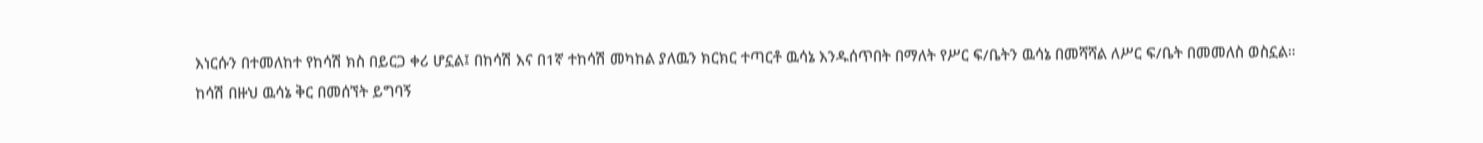እነርሱን በተመለከተ የከሳሽ ክስ በይርጋ ቀሪ ሆኗል፤ በከሳሽ እና በ1ኛ ተከሳሽ መካከል ያለዉን ክርክር ተጣርቶ ዉሳኔ እንዱሰጥበት በማለት የሥር ፍ/ቤትን ዉሳኔ በመሻሻል ለሥር ፍ/ቤት በመመለስ ወስኗል።
ከሳሽ በዙህ ዉሳኔ ቅር በመሰኘት ይግባኝ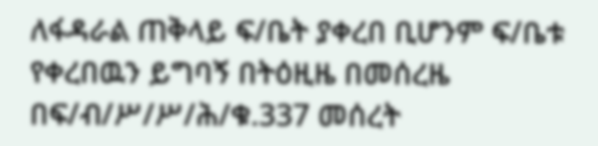ለፋዳራል ጠቅላይ ፍ/ቤት ያቀረበ ቢሆንም ፍ/ቤቱ የቀረበዉን ይግባኝ በትዕዚዜ በመሰረዜ በፍ/ብ/ሥ/ሥ/ሕ/ቁ.337 መሰረት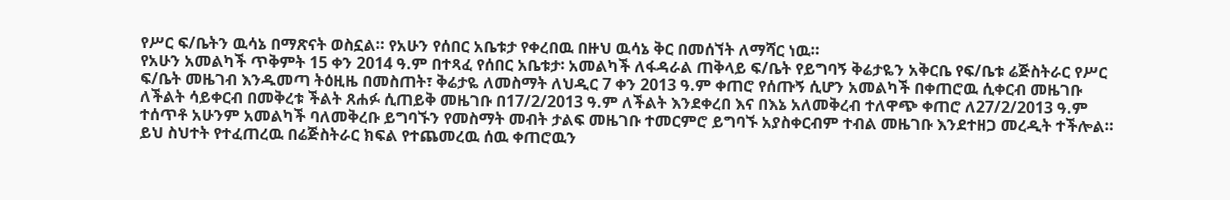የሥር ፍ/ቤትን ዉሳኔ በማጽናት ወስኗል። የአሁን የሰበር አቤቱታ የቀረበዉ በዙህ ዉሳኔ ቅር በመሰኘት ለማሻር ነዉ።
የአሁን አመልካች ጥቅምት 15 ቀን 2014 ዓ.ም በተጻፈ የሰበር አቤቱታ፡ አመልካች ለፋዳራል ጠቅላይ ፍ/ቤት የይግባኝ ቅሬታዬን አቅርቤ የፍ/ቤቱ ሬጅስትራር የሥር ፍ/ቤት መዜገብ እንዱመጣ ትዕዚዜ በመስጠት፣ ቅሬታዬ ለመስማት ለህዲር 7 ቀን 2013 ዓ.ም ቀጠሮ የሰጡኝ ሲሆን አመልካች በቀጠሮዉ ሲቀርብ መዜገቡ ለችልት ሳይቀርብ በመቅረቱ ችልት ጸሐፉ ሲጠይቅ መዜገቡ በ17/2/2013 ዓ.ም ለችልት እንደቀረበ እና በእኔ አለመቅረብ ተለዋጭ ቀጠሮ ለ27/2/2013 ዓ.ም ተሰጥቶ አሁንም አመልካች ባለመቅረቡ ይግባኙን የመስማት መብት ታልፍ መዜገቡ ተመርምሮ ይግባኙ አያስቀርብም ተብል መዜገቡ እንደተዘጋ መረዲት ተችሎል። ይህ ስህተት የተፈጠረዉ በሬጅስትራር ክፍል የተጨመረዉ ሰዉ ቀጠሮዉን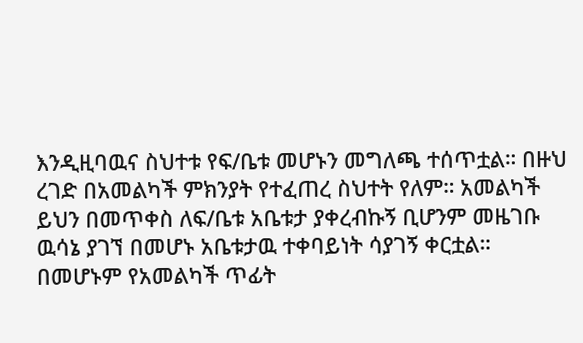እንዲዚባዉና ስህተቱ የፍ/ቤቱ መሆኑን መግለጫ ተሰጥቷል። በዙህ ረገድ በአመልካች ምክንያት የተፈጠረ ስህተት የለም። አመልካች ይህን በመጥቀስ ለፍ/ቤቱ አቤቱታ ያቀረብኩኝ ቢሆንም መዜገቡ ዉሳኔ ያገኘ በመሆኑ አቤቱታዉ ተቀባይነት ሳያገኝ ቀርቷል። በመሆኑም የአመልካች ጥፊት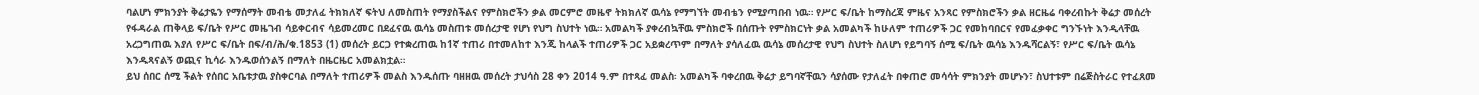ባልሆነ ምክንያት ቅሬታዬን የማሰማት መብቴ መታለፈ ትክክለኛ ፍትህ ለመስጠት የማያስችልና የምስክሮችን ቃል መርምሮ መዜኖ ትክክለኛ ዉሳኔ የማግኘት መብቴን የሚያጣበብ ነዉ። የሥር ፍ/ቤት ከማስረጃ ምዜና አንጻር የምስክሮችን ቃል ዘርዜሬ ባቀረብኩት ቅሬታ መሰረት የፋዳራል ጠቅላይ ፍ/ቤት የሥር መዜገብ ሳይቀርብና ሳይመረመር በደፈናዉ ዉሳኔ መስጠቱ መሰረታዊ የሆነ የህግ ስህተት ነዉ። አመልካች ያቀረብኳቸዉ ምስክሮች በሰጡት የምስክርነት ቃል አመልካች ከሁለም ተጠሪዎች ጋር የመከባበርና የመፈቃቀር ግንኙነት እንዲላቸዉ አረጋግጠዉ እያለ የሥር ፍ/ቤት በፍ/ብ/ሕ/ቁ.1853 (1) መሰረት ይርጋ የተቋረጠዉ ከ1ኛ ተጠሪ በተመለከተ እንጂ ከላልች ተጠሪዎች ጋር አይቋረጥም በማለት ያሳለፈዉ ዉሳኔ መሰረታዊ የህግ ስህተት ስለሆነ የይግባኝ ሰሚ ፍ/ቤት ዉሳኔ እንዱሻርልኝ፣ የሥር ፍ/ቤት ዉሳኔ እንዱጻናልኝ ወጪና ኪሳራ እንዱወሰንልኝ በማለት በዜርዜር አመልክቷል።
ይህ ሰበር ሰሚ ችልት የሰበር አቤቱታዉ ያስቀርባል በማለት ተጠሪዎች መልስ እንዱሰጡ ባዘዘዉ መሰረት ታህሳስ 28 ቀን 2014 ዓ.ም በተጻፈ መልስ፡ አመልካች ባቀረበዉ ቅሬታ ይግባኛቸዉን ሳያሰሙ የታለፈት በቀጠሮ መሳሳት ምክንያት መሆኑን፣ ስህተቱም በሬጅስትራር የተፈጸመ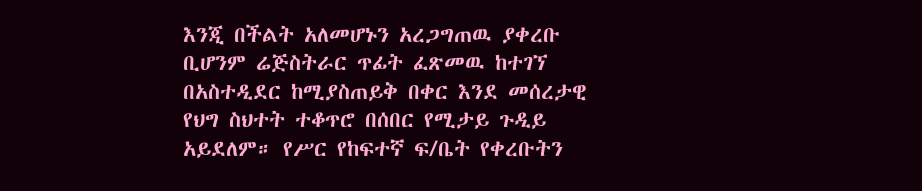እንጂ በችልት አለመሆኑን አረጋግጠዉ ያቀረቡ ቢሆንም ሬጅስትራር ጥፊት ፈጽመዉ ከተገኘ በአስተዲደር ከሚያስጠይቅ በቀር እንደ መሰረታዊ የህግ ስህተት ተቆጥሮ በሰበር የሚታይ ጉዲይ አይደለም። የሥር የከፍተኛ ፍ/ቤት የቀረቡትን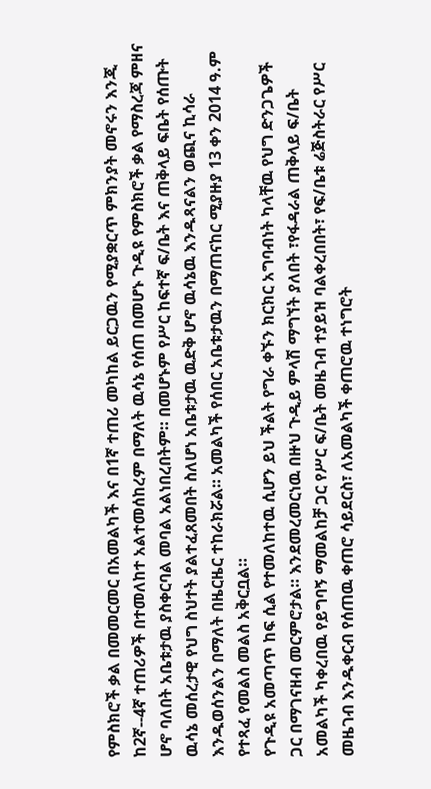የምስክሮች ቃል በመመርመር በአመልካች እና በ1ኛ ተጠሪ መካከል ይርጋዉን የሚያቋርጥ ምክንያት መኖሩን እንጂ ከ2ኛ--4ኛ ተጠሪዎች በተመለከተ አልተመሰከረም በማለት ዉሳኔ የሰጠ በመሆኑ ጉዲዩ የምስክሮች ቃል የማስረጃ ምዘና ሆኖ ባለበት አቤቱታዉ ያስቀርባል መባል አልነበረበትም። በመሆኑም የሥር ከፍተኛ ፍ/ቤት እና ጠቅላይ ፍቤት የሰጡት ዉሳኔ መሰረታዊ የህግ ስህተት ያልተፈጸመበት ስለሆነ አቤቱታዉ ዉድቅ ሆኖ ዉሳኔዉ እንዱጻናልን ወጪና ኪሳራ እንዱወሰንልን በማለት በዜርዜር ተከራክሯል። አመልካች የሰበር አቤቱታዉን በማጠናከር ሚያዙያ 13 ቀን 2014 ዓ.ም የተጻፈ የመልስ መልስ አቅርቧል።
የጉዲዩ አመጣጥ ከፍ ሲል የተመለከተዉ ሲሆን ይህ ችልት የግራ ቀኙን ክርክር አግባብነት ካላቸዉ የህግ ድንጋጌዎች ጋር በማገናዘብ መርምሮታል። እንደመረመርነዉ በዙህ ጉዲይ ምላሽ ማግኘት ያለበት ፣የፋዳራል ጠቅላይ ፍ/ቤት አመልካች ካቀረበዉ የይግባኝ ማመልከቻ ጋር የሥር ፍ/ቤት መዜገብ ተያይዝ ባልቀረበበት፣ የፍ/ቤቱ ሬጅስትራር የሥር መዜገብ እንዱቀርብ የሰጠዉ ቀጠሮ ሳይደርስ፣ ለአመልካች ቀጠሮዉ ተነግሮት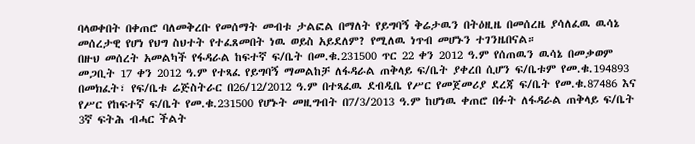ባላወቀበት በቀጠሮ ባለመቅረቡ የመሰማት መብቱ ታልፎል በማለት የይግባኝ ቅሬታዉን በትዕዚዜ በመሰረዜ ያሳለፈዉ ዉሳኔ መሰረታዊ የሆነ የህግ ስህተት የተፈጸመበት ነዉ ወይስ አይደለም? የሚለዉ ነጥብ መሆኑን ተገንዜበናል።
በዙህ መሰረት አመልካች የፋዳራል ከፍተኛ ፍ/ቤት በመ.ቁ.231500 ጥር 22 ቀን 2012 ዓ.ም የሰጠዉን ዉሳኔ በመቃወም መጋቢት 17 ቀን 2012 ዓ.ም የተጻፈ የይግባኝ ማመልከቻ ለፋዳራል ጠቅላይ ፍ/ቤት ያቀረበ ሲሆን ፍ/ቤቱም የመ.ቁ.194893 በመክፈት፣ የፍ/ቤቱ ሬጅስትራር በ26/12/2012 ዓ.ም በተጻፈዉ ደብዲቤ የሥር የመጀመሪያ ደረጃ ፍ/ቤት የመ.ቁ.87486 እና የሥር የከፍተኛ ፍ/ቤት የመ.ቁ.231500 የሆኑት መዚግብት በ7/3/2013 ዓ.ም ከሆነዉ ቀጠሮ በፉት ለፋዳራል ጠቅላይ ፍ/ቤት 3ኛ ፍትሕ ብሓር ችልት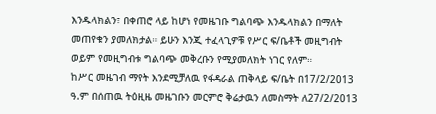እንዱላክልን፣ በቀጠሮ ላይ ከሆነ የመዜገቡ ግልባጭ እንዱላክልን በማለት መጠየቁን ያመለክታል። ይሁን እንጂ ተፈላጊዎቹ የሥር ፍ/ቤቶች መዚግብት ወይም የመዚግብቱ ግልባጭ መቅረቡን የሚያመለክት ነገር የለም።
ከሥር መዜገብ ማየት እንደሚቻለዉ የፋዳራል ጠቅላይ ፍ/ቤት በ17/2/2013 ዓ.ም በሰጠዉ ትዕዚዜ መዜገቡን መርምሮ ቅሬታዉን ለመስማት ለ27/2/2013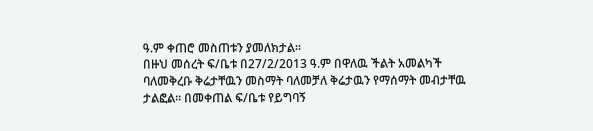ዓ.ም ቀጠሮ መስጠቱን ያመለክታል።
በዙህ መሰረት ፍ/ቤቱ በ27/2/2013 ዓ.ም በዋለዉ ችልት አመልካች ባለመቅረቡ ቅሬታቸዉን መስማት ባለመቻለ ቅሬታዉን የማሰማት መብታቸዉ ታልፎል። በመቀጠል ፍ/ቤቱ የይግባኝ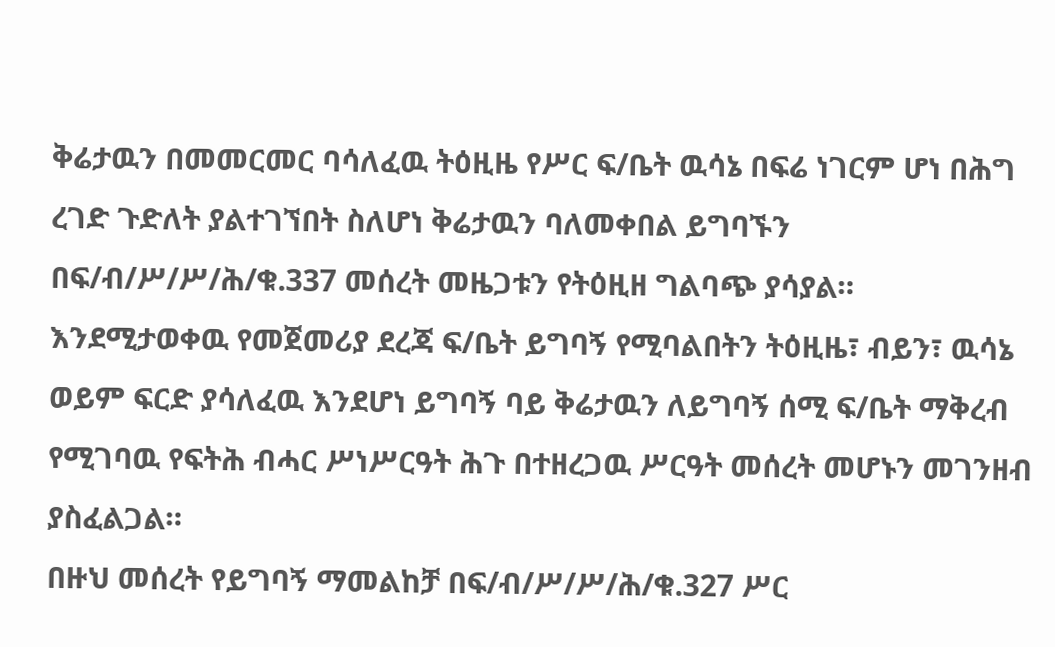ቅሬታዉን በመመርመር ባሳለፈዉ ትዕዚዜ የሥር ፍ/ቤት ዉሳኔ በፍሬ ነገርም ሆነ በሕግ ረገድ ጉድለት ያልተገኘበት ስለሆነ ቅሬታዉን ባለመቀበል ይግባኙን በፍ/ብ/ሥ/ሥ/ሕ/ቁ.337 መሰረት መዜጋቱን የትዕዚዘ ግልባጭ ያሳያል።
እንደሚታወቀዉ የመጀመሪያ ደረጃ ፍ/ቤት ይግባኝ የሚባልበትን ትዕዚዜ፣ ብይን፣ ዉሳኔ ወይም ፍርድ ያሳለፈዉ እንደሆነ ይግባኝ ባይ ቅሬታዉን ለይግባኝ ሰሚ ፍ/ቤት ማቅረብ የሚገባዉ የፍትሕ ብሓር ሥነሥርዓት ሕጉ በተዘረጋዉ ሥርዓት መሰረት መሆኑን መገንዘብ ያስፈልጋል።
በዙህ መሰረት የይግባኝ ማመልከቻ በፍ/ብ/ሥ/ሥ/ሕ/ቁ.327 ሥር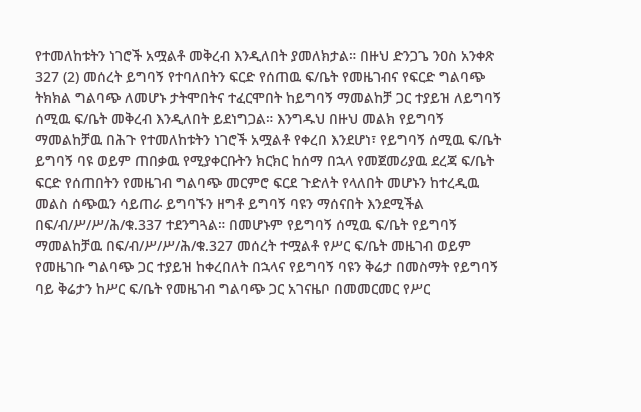የተመለከቱትን ነገሮች አሟልቶ መቅረብ እንዲለበት ያመለክታል። በዙህ ድንጋጌ ንዐስ አንቀጽ 327 (2) መሰረት ይግባኝ የተባለበትን ፍርድ የሰጠዉ ፍ/ቤት የመዜገብና የፍርድ ግልባጭ ትክክል ግልባጭ ለመሆኑ ታትሞበትና ተፈርሞበት ከይግባኝ ማመልከቻ ጋር ተያይዝ ለይግባኝ ሰሚዉ ፍ/ቤት መቅረብ እንዲለበት ይደነግጋል። እንግዱህ በዙህ መልክ የይግባኝ ማመልከቻዉ በሕጉ የተመለከቱትን ነገሮች አሟልቶ የቀረበ እንደሆነ፣ የይግባኝ ሰሚዉ ፍ/ቤት ይግባኝ ባዩ ወይም ጠበቃዉ የሚያቀርቡትን ክርክር ከሰማ በኋላ የመጀመሪያዉ ደረጃ ፍ/ቤት ፍርድ የሰጠበትን የመዜገብ ግልባጭ መርምሮ ፍርደ ጉድለት የላለበት መሆኑን ከተረዲዉ መልስ ሰጭዉን ሳይጠራ ይግባኙን ዘግቶ ይግባኝ ባዩን ማሰናበት እንደሚችል በፍ/ብ/ሥ/ሥ/ሕ/ቁ.337 ተደንግጓል። በመሆኑም የይግባኝ ሰሚዉ ፍ/ቤት የይግባኝ ማመልከቻዉ በፍ/ብ/ሥ/ሥ/ሕ/ቁ.327 መሰረት ተሟልቶ የሥር ፍ/ቤት መዜገብ ወይም የመዜገቡ ግልባጭ ጋር ተያይዝ ከቀረበለት በኋላና የይግባኝ ባዩን ቅሬታ በመስማት የይግባኝ ባይ ቅሬታን ከሥር ፍ/ቤት የመዜገብ ግልባጭ ጋር አገናዜቦ በመመርመር የሥር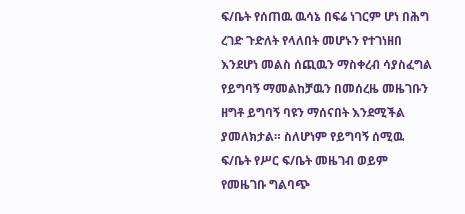ፍ/ቤት የሰጠዉ ዉሳኔ በፍሬ ነገርም ሆነ በሕግ ረገድ ጉድለት የላለበት መሆኑን የተገነዘበ እንደሆነ መልስ ሰጪዉን ማስቀረብ ሳያስፈግል የይግባኝ ማመልከቻዉን በመሰረዜ መዜገቡን ዘግቶ ይግባኝ ባዩን ማሰናበት እንደሚችል ያመለክታል። ስለሆነም የይግባኝ ሰሚዉ ፍ/ቤት የሥር ፍ/ቤት መዜገብ ወይም የመዜገቡ ግልባጭ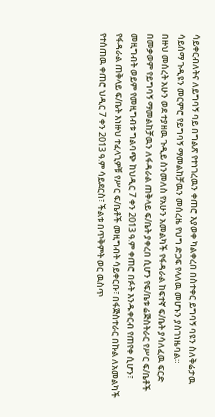ሳይቀርብለትና ለይግባኝ ባይ በግልጽ የተነገረዉን ቀጠሮ እያወቀ ካልቀረበ በስተቀር ይግባኝ ባዩን ስለቅሬታዉ ሳይሰማ ጉዲዩን መርምሮ የይግባኝ ማመልከቻዉን መሰረዜ የህግ ድጋፍ የላለዉ መሆኑን ያስገነዜባል።
በዙህ መሰረት አሁን ወደ ተያዘዉ ጉዲይ ስንመለስ የአሁን አመልካች የፋዳራል ከፍተኛ ፍ/ቤት ያሳለፈዉ ፍርድ በመቃወም የይግባኝ ማመልከቻዉን ለፋዳራል ጠቅላይ ፍ/ቤት ያቀረበ ሲሆን የፍ/ቤቱ ሬጅስትራር የሥር ፍ/ቤቶች መዚግብት ወይም የመዚግብቱ ግልባጭ ከህዲር 7 ቀን 2013 ዓ.ም ቀጠሮ በፉት እንዱቀርብ የጠየቀ ሲሆን፣ የፋዳራል ጠቅላይ ፍ/ቤት እነዙህ ተፈላጊዎቹ የሥር ፍ/ቤቶች መዚግብት ሳይቀርቡ፣ በፋጅስተራር በኩል ለአመልካች የተሰጠዉ ቀጠሮ ህዲር 7 ቀን 2013 ዓ.ም ሳይደርስ፣ ችልቱ በጥቅምት ወር ዉስጥ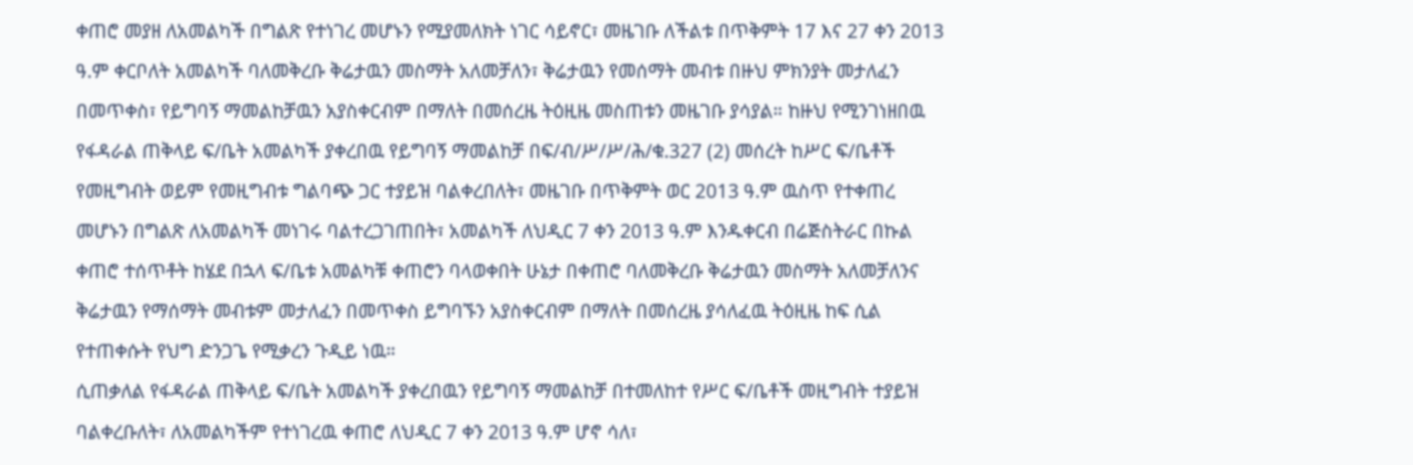ቀጠሮ መያዘ ለአመልካች በግልጽ የተነገረ መሆኑን የሚያመለክት ነገር ሳይኖር፣ መዜገቡ ለችልቱ በጥቅምት 17 እና 27 ቀን 2013 ዓ.ም ቀርቦለት አመልካች ባለመቅረቡ ቅሬታዉን መስማት አለመቻለን፣ ቅሬታዉን የመሰማት መብቱ በዙህ ምክንያት መታለፈን በመጥቀስ፣ የይግባኝ ማመልከቻዉን አያስቀርብም በማለት በመሰረዜ ትዕዚዜ መስጠቱን መዜገቡ ያሳያል። ከዙህ የሚንገነዘበዉ የፋዳራል ጠቅላይ ፍ/ቤት አመልካች ያቀረበዉ የይግባኝ ማመልከቻ በፍ/ብ/ሥ/ሥ/ሕ/ቁ.327 (2) መሰረት ከሥር ፍ/ቤቶች የመዚግብት ወይም የመዚግብቱ ግልባጭ ጋር ተያይዝ ባልቀረበለት፣ መዜገቡ በጥቅምት ወር 2013 ዓ.ም ዉስጥ የተቀጠረ መሆኑን በግልጽ ለአመልካች መነገሩ ባልተረጋገጠበት፣ አመልካች ለህዲር 7 ቀን 2013 ዓ.ም እንዱቀርብ በሬጅስትራር በኩል ቀጠሮ ተሰጥቶት ከሄደ በኋላ ፍ/ቤቱ አመልካቹ ቀጠሮን ባላወቀበት ሁኔታ በቀጠሮ ባለመቅረቡ ቅሬታዉን መስማት አለመቻለንና ቅሬታዉን የማሰማት መብቱም መታለፈን በመጥቀስ ይግባኙን አያስቀርብም በማለት በመሰረዜ ያሳለፈዉ ትዕዚዜ ከፍ ሲል የተጠቀሱት የህግ ድንጋጌ የሚቃረን ጉዲይ ነዉ።
ሲጠቃለል የፋዳራል ጠቅላይ ፍ/ቤት አመልካች ያቀረበዉን የይግባኝ ማመልከቻ በተመለከተ የሥር ፍ/ቤቶች መዚግብት ተያይዝ ባልቀረቡለት፣ ለአመልካችም የተነገረዉ ቀጠሮ ለህዲር 7 ቀን 2013 ዓ.ም ሆኖ ሳለ፣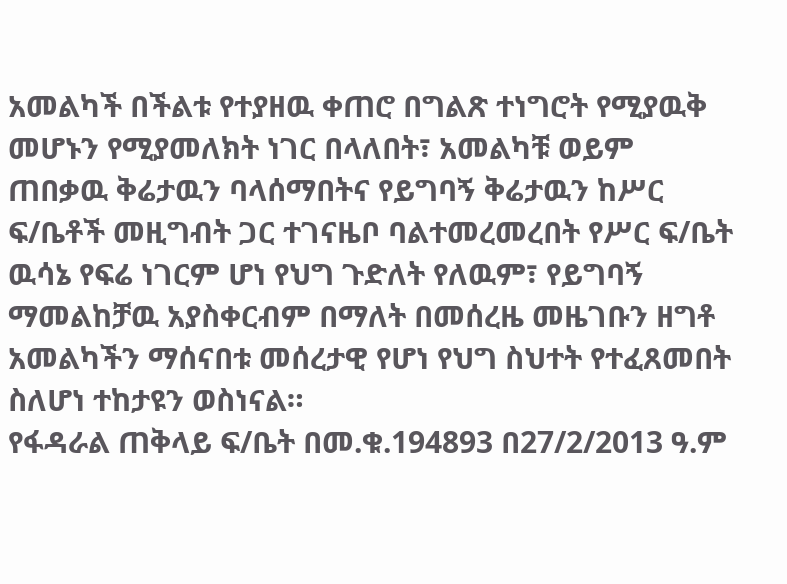አመልካች በችልቱ የተያዘዉ ቀጠሮ በግልጽ ተነግሮት የሚያዉቅ መሆኑን የሚያመለክት ነገር በላለበት፣ አመልካቹ ወይም ጠበቃዉ ቅሬታዉን ባላሰማበትና የይግባኝ ቅሬታዉን ከሥር ፍ/ቤቶች መዚግብት ጋር ተገናዜቦ ባልተመረመረበት የሥር ፍ/ቤት ዉሳኔ የፍሬ ነገርም ሆነ የህግ ጉድለት የለዉም፣ የይግባኝ ማመልከቻዉ አያስቀርብም በማለት በመሰረዜ መዜገቡን ዘግቶ አመልካችን ማሰናበቱ መሰረታዊ የሆነ የህግ ስህተት የተፈጸመበት ስለሆነ ተከታዩን ወስነናል።
የፋዳራል ጠቅላይ ፍ/ቤት በመ.ቁ.194893 በ27/2/2013 ዓ.ም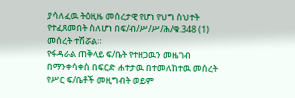ያሳለፈዉ ትዕዚዜ መሰረታዊ የሆነ የህግ ስህተት የተፈጸመበት ስለሆነ በፍ/ብ/ሥ/ሥ/ሕ/ቁ.348 (1) መሰረት ተሽሯል።
የፋዳራል ጠቅላይ ፍ/ቤት የተዘጋዉን መዜገብ በማንቀሳቀስ በፍርድ ሐተታዉ በተመለከተዉ መሰረት የሥር ፍ/ቤቶች መዚግብት ወይም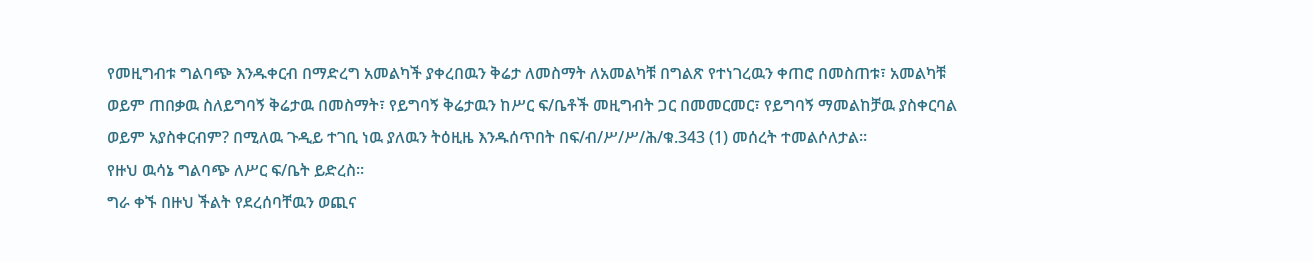የመዚግብቱ ግልባጭ እንዱቀርብ በማድረግ አመልካች ያቀረበዉን ቅሬታ ለመስማት ለአመልካቹ በግልጽ የተነገረዉን ቀጠሮ በመስጠቱ፣ አመልካቹ ወይም ጠበቃዉ ስለይግባኝ ቅሬታዉ በመስማት፣ የይግባኝ ቅሬታዉን ከሥር ፍ/ቤቶች መዚግብት ጋር በመመርመር፣ የይግባኝ ማመልከቻዉ ያስቀርባል ወይም አያስቀርብም? በሚለዉ ጉዲይ ተገቢ ነዉ ያለዉን ትዕዚዜ እንዱሰጥበት በፍ/ብ/ሥ/ሥ/ሕ/ቁ.343 (1) መሰረት ተመልሶለታል።
የዙህ ዉሳኔ ግልባጭ ለሥር ፍ/ቤት ይድረስ።
ግራ ቀኙ በዙህ ችልት የደረሰባቸዉን ወጪና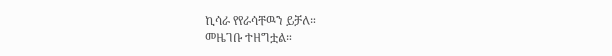ኪሳራ የየራሳቸዉን ይቻለ።
መዜገቡ ተዘግቷል።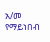አ/መ የማይነበብ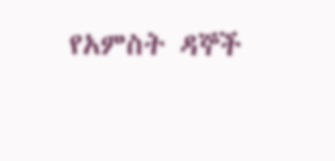የአምስት ዳኞች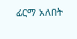ፊርማ አለበት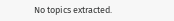No topics extracted.